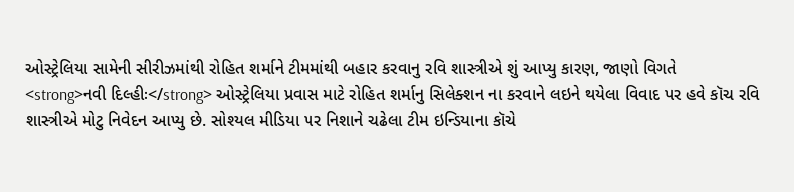ઓસ્ટ્રેલિયા સામેની સીરીઝમાંથી રોહિત શર્માને ટીમમાંથી બહાર કરવાનુ રવિ શાસ્ત્રીએ શું આપ્યુ કારણ, જાણો વિગતે
<strong>નવી દિલ્હીઃ</strong> ઓસ્ટ્રેલિયા પ્રવાસ માટે રોહિત શર્માનુ સિલેક્શન ના કરવાને લઇને થયેલા વિવાદ પર હવે કૉચ રવિ શાસ્ત્રીએ મોટુ નિવેદન આપ્યુ છે. સોશ્યલ મીડિયા પર નિશાને ચઢેલા ટીમ ઇન્ડિયાના કૉચે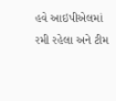હવે આઇપીએલમાં રમી રહેલા અને ટીમ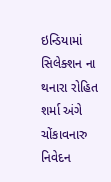ઇન્ડિયામાં સિલેક્શન ના થનારા રોહિત શર્મા અંગે ચોંકાવનારુ નિવેદન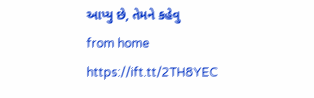આપ્યુ છે, તેમને કહેવુ
from home https://ift.tt/2TH8YEC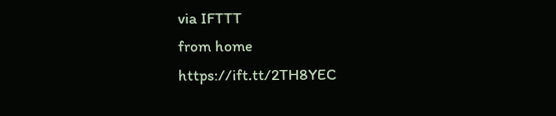via IFTTT
from home https://ift.tt/2TH8YEC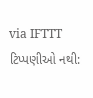via IFTTT
ટિપ્પણીઓ નથી: